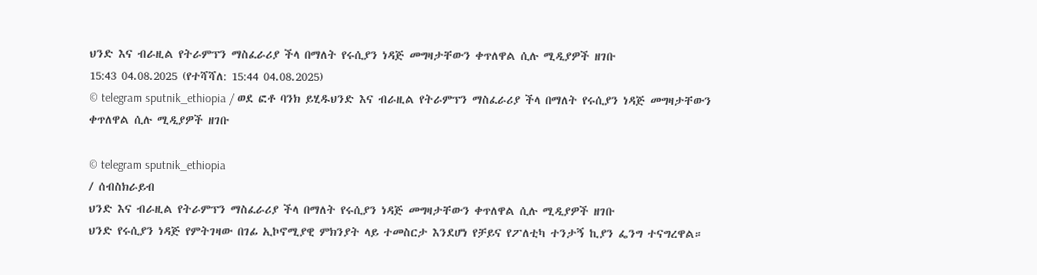ህንድ እና ብራዚል የትራምፕን ማስፈራሪያ ችላ በማለት የሩሲያን ነዳጅ መግዛታቸውን ቀጥለዋል ሲሉ ሚዲያዎች ዘገቡ
15:43 04.08.2025 (የተሻሻለ: 15:44 04.08.2025)
© telegram sputnik_ethiopia / ወደ ፎቶ ባንክ ይሂዱህንድ እና ብራዚል የትራምፕን ማስፈራሪያ ችላ በማለት የሩሲያን ነዳጅ መግዛታቸውን ቀጥለዋል ሲሉ ሚዲያዎች ዘገቡ

© telegram sputnik_ethiopia
/ ሰብስክራይብ
ህንድ እና ብራዚል የትራምፕን ማስፈራሪያ ችላ በማለት የሩሲያን ነዳጅ መግዛታቸውን ቀጥለዋል ሲሉ ሚዲያዎች ዘገቡ
ህንድ የሩሲያን ነዳጅ የምትገዛው በገፊ ኢኮኖሚያዊ ምክንያት ላይ ተመስርታ እንደሆነ የቻይና የፖለቲካ ተንታኝ ኪያን ፌንግ ተናግረዋል።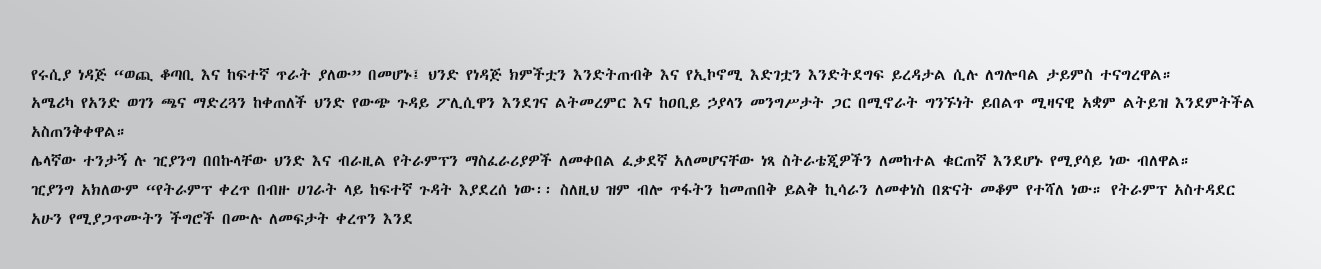የሩሲያ ነዳጅ “ወጪ ቆጣቢ እና ከፍተኛ ጥራት ያለው” በመሆኑ፤ ህንድ የነዳጅ ክምችቷን እንድትጠብቅ እና የኢኮኖሚ እድገቷን እንድትደግፍ ይረዳታል ሲሉ ለግሎባል ታይምስ ተናግረዋል።
አሜሪካ የአንድ ወገን ጫና ማድረጓን ከቀጠለች ህንድ የውጭ ጉዳይ ፖሊሲዋን እንደገና ልትመረምር እና ከዐቢይ ኃያላን መንግሥታት ጋር በሚኖራት ግንኙነት ይበልጥ ሚዛናዊ አቋም ልትይዝ እንደምትችል አስጠንቅቀዋል።
ሌላኛው ተንታኝ ሉ ዢያንግ በበኩላቸው ህንድ እና ብራዚል የትራምፕን ማስፈራሪያዎች ለመቀበል ፈቃደኛ አለመሆናቸው ነጻ ስትራቴጂዎችን ለመከተል ቁርጠኛ እንደሆኑ የሚያሳይ ነው ብለዋል።
ዢያንግ አክለውም “የትራምፕ ቀረጥ በብዙ ሀገራት ላይ ከፍተኛ ጉዳት እያደረሰ ነው፡፡ ስለዚህ ዝም ብሎ ጥፋትን ከመጠበቅ ይልቅ ኪሳራን ለመቀነስ በጽናት መቆም የተሻለ ነው። የትራምፕ አስተዳደር አሁን የሚያጋጥሙትን ችግሮች በሙሉ ለመፍታት ቀረጥን እንደ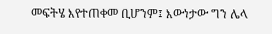መፍትሄ እየተጠቀመ ቢሆንም፤ እውነታው ግን ሌላ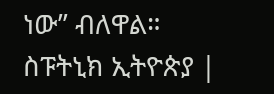ነው” ብለዋል።
ስፑትኒክ ኢትዮጵያ |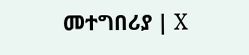መተግበሪያ | X